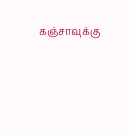கஞ்சாவுக்கு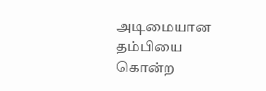அடிமையான தம்பியை கொன்ற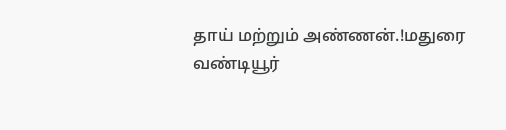தாய் மற்றும் அண்ணன்.!மதுரை வண்டியூர்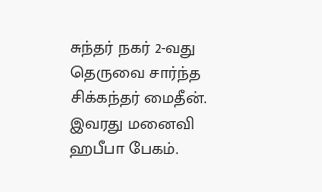சுந்தர் நகர் 2-வது தெருவை சார்ந்த சிக்கந்தர் மைதீன். இவரது மனைவி ஹபீபா பேகம்.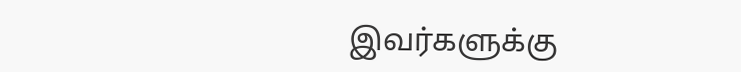இவர்களுக்கு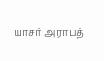யாசர் அராபத்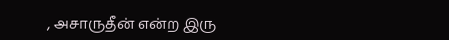, அசாருதீன் என்ற இரு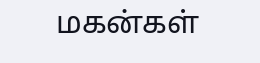மகன்கள்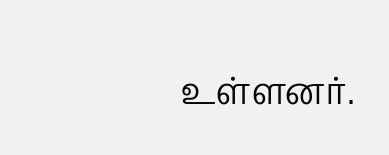உள்ளனர்.